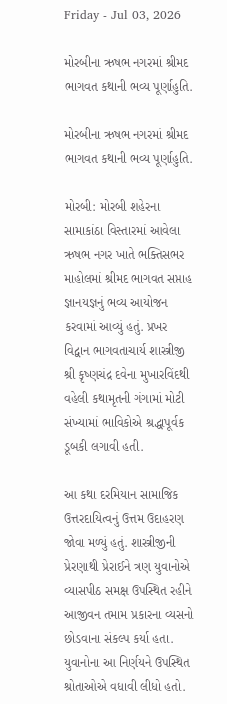Friday - Jul 03, 2026

મોરબીના ઋષભ નગરમાં શ્રીમદ ભાગવત કથાની ભવ્ય પૂર્ણાહુતિ.

મોરબીના ઋષભ નગરમાં શ્રીમદ ભાગવત કથાની ભવ્ય પૂર્ણાહુતિ.

મોરબી: મોરબી શહેરના સામાકાંઠા વિસ્તારમાં આવેલા ઋષભ નગર ખાતે ભક્તિસભર માહોલમાં શ્રીમદ ભાગવત સપ્તાહ જ્ઞાનયજ્ઞનું ભવ્ય આયોજન કરવામાં આવ્યું હતું. પ્રખર વિદ્વાન ભાગવતાચાર્ય શાસ્ત્રીજી શ્રી કૃષ્ણચંદ્ર દવેના મુખારવિંદથી વહેલી કથામૃતની ગંગામાં મોટી સંખ્યામાં ભાવિકોએ શ્રદ્ધાપૂર્વક ડૂબકી લગાવી હતી.

આ કથા દરમિયાન સામાજિક ઉત્તરદાયિત્વનું ઉત્તમ ઉદાહરણ જોવા મળ્યું હતું. શાસ્ત્રીજીની પ્રેરણાથી પ્રેરાઈને ત્રણ યુવાનોએ વ્યાસપીઠ સમક્ષ ઉપસ્થિત રહીને આજીવન તમામ પ્રકારના વ્યસનો છોડવાના સંકલ્પ કર્યા હતા. યુવાનોના આ નિર્ણયને ઉપસ્થિત શ્રોતાઓએ વધાવી લીધો હતો.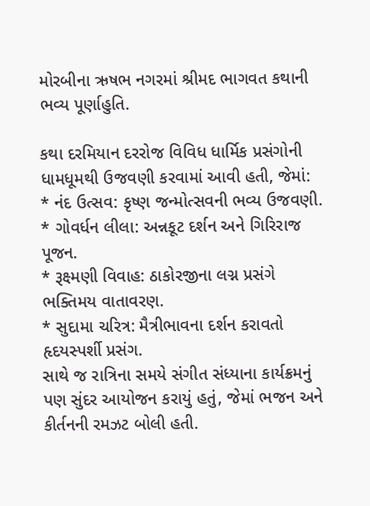મોરબીના ઋષભ નગરમાં શ્રીમદ ભાગવત કથાની ભવ્ય પૂર્ણાહુતિ.

કથા દરમિયાન દરરોજ વિવિધ ધાર્મિક પ્રસંગોની ધામધૂમથી ઉજવણી કરવામાં આવી હતી, જેમાં:
* નંદ ઉત્સવ: કૃષ્ણ જન્મોત્સવની ભવ્ય ઉજવણી.
* ગોવર્ધન લીલા: અન્નકૂટ દર્શન અને ગિરિરાજ પૂજન.
* રૂક્ષ્મણી વિવાહ: ઠાકોરજીના લગ્ન પ્રસંગે ભક્તિમય વાતાવરણ.
* સુદામા ચરિત્ર: મૈત્રીભાવના દર્શન કરાવતો હૃદયસ્પર્શી પ્રસંગ.
સાથે જ રાત્રિના સમયે સંગીત સંધ્યાના કાર્યક્રમનું પણ સુંદર આયોજન કરાયું હતું, જેમાં ભજન અને કીર્તનની રમઝટ બોલી હતી.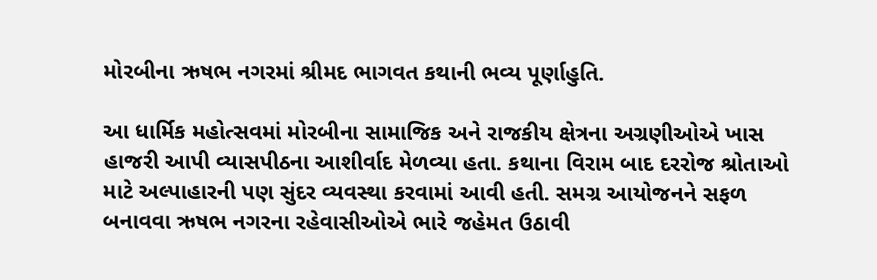મોરબીના ઋષભ નગરમાં શ્રીમદ ભાગવત કથાની ભવ્ય પૂર્ણાહુતિ.

આ ધાર્મિક મહોત્સવમાં મોરબીના સામાજિક અને રાજકીય ક્ષેત્રના અગ્રણીઓએ ખાસ હાજરી આપી વ્યાસપીઠના આશીર્વાદ મેળવ્યા હતા. કથાના વિરામ બાદ દરરોજ શ્રોતાઓ માટે અલ્પાહારની પણ સુંદર વ્યવસ્થા કરવામાં આવી હતી. સમગ્ર આયોજનને સફળ બનાવવા ઋષભ નગરના રહેવાસીઓએ ભારે જહેમત ઉઠાવી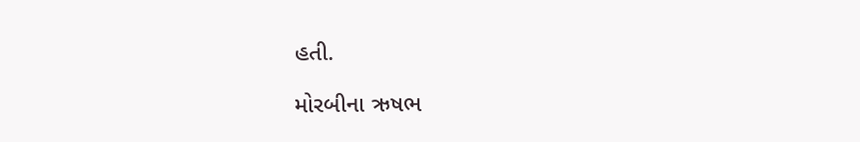હતી.

મોરબીના ઋષભ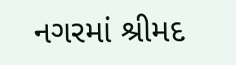નગરમાં શ્રીમદ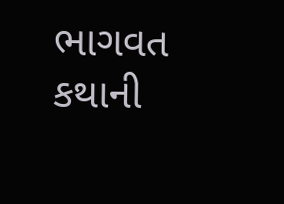ભાગવત કથાની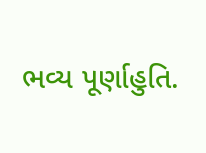ભવ્ય પૂર્ણાહુતિ.